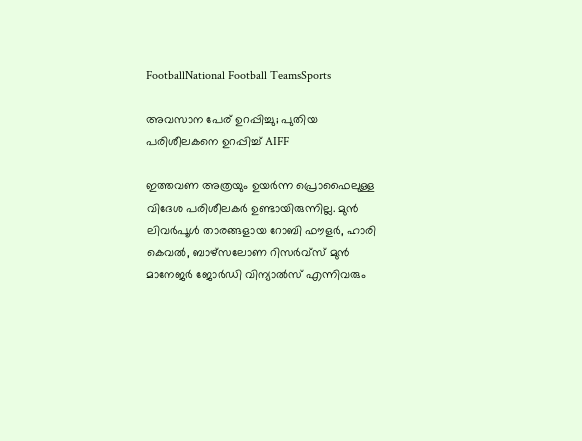FootballNational Football TeamsSports

അവസാന പേര് ഉറപ്പിച്ചു; പുതിയ പരിശീലകനെ ഉറപ്പിച്ച് AIFF

ഇത്തവണ അത്രയും ഉയർന്ന പ്രൊഫൈലുള്ള വിദേശ പരിശീലകർ ഉണ്ടായിരുന്നില്ല. മുൻ ലിവർപൂൾ താരങ്ങളായ റോബി ഫൗളർ, ഹാരി കെവൽ, ബാഴ്സലോണ റിസർവ്സ് മുൻ മാനേജർ ജോർഡി വിന്യാൽസ് എന്നിവരും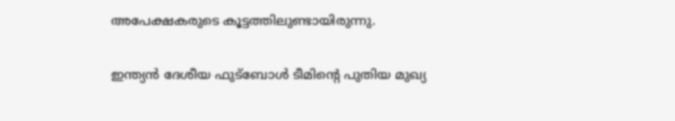അപേക്ഷകരുടെ കൂട്ടത്തിലുണ്ടായിരുന്നു.

ഇന്ത്യൻ ദേശീയ ഫുട്ബോൾ ടീമിന്റെ പുതിയ മുഖ്യ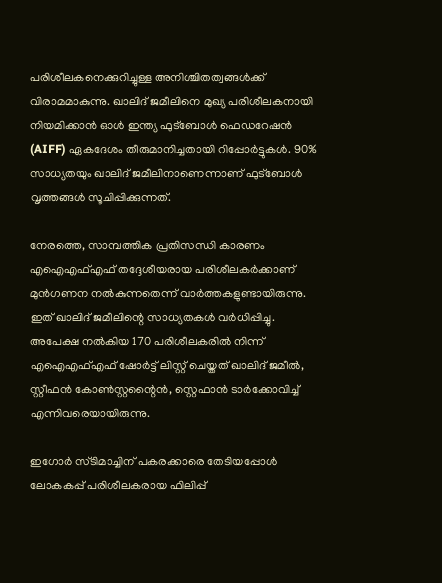പരിശീലകനെക്കുറിച്ചുള്ള അനിശ്ചിതത്വങ്ങൾക്ക് വിരാമമാകുന്നു. ഖാലിദ് ജമീലിനെ മുഖ്യ പരിശീലകനായി നിയമിക്കാൻ ഓൾ ഇന്ത്യ ഫുട്ബോൾ ഫെഡറേഷൻ (AIFF) ഏകദേശം തീരുമാനിച്ചതായി റിപ്പോർട്ടുകൾ. 90% സാധ്യതയും ഖാലിദ് ജമീലിനാണെന്നാണ് ഫുട്ബോൾ വൃത്തങ്ങൾ സൂചിപ്പിക്കുന്നത്.

നേരത്തെ, സാമ്പത്തിക പ്രതിസന്ധി കാരണം എഐഎഫ്എഫ് തദ്ദേശീയരായ പരിശീലകർക്കാണ് മുൻഗണന നൽകുന്നതെന്ന് വാർത്തകളുണ്ടായിരുന്നു. ഇത് ഖാലിദ് ജമീലിന്റെ സാധ്യതകൾ വർധിപ്പിച്ചു. അപേക്ഷ നൽകിയ 170 പരിശീലകരിൽ നിന്ന് എഐഎഫ്എഫ് ഷോർട്ട് ലിസ്റ്റ് ചെയ്തത് ഖാലിദ് ജമീൽ, സ്റ്റീഫൻ കോൺസ്റ്റന്റൈൻ, സ്റ്റെഫാൻ ടാർക്കോവിച്ച് എന്നിവരെയായിരുന്നു.

ഇഗോർ സ്ടിമാച്ചിന് പകരക്കാരെ തേടിയപ്പോൾ ലോകകപ്പ് പരിശീലകരായ ഫിലിപ്പ്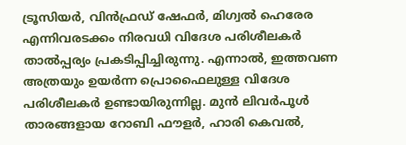ട്രൂസിയർ, വിൻഫ്രഡ് ഷേഫർ, മിഗ്വൽ ഹെരേര എന്നിവരടക്കം നിരവധി വിദേശ പരിശീലകർ താൽപ്പര്യം പ്രകടിപ്പിച്ചിരുന്നു. എന്നാൽ, ഇത്തവണ അത്രയും ഉയർന്ന പ്രൊഫൈലുള്ള വിദേശ പരിശീലകർ ഉണ്ടായിരുന്നില്ല. മുൻ ലിവർപൂൾ താരങ്ങളായ റോബി ഫൗളർ, ഹാരി കെവൽ,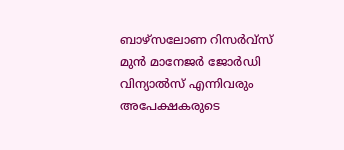ബാഴ്സലോണ റിസർവ്സ് മുൻ മാനേജർ ജോർഡി വിന്യാൽസ് എന്നിവരും അപേക്ഷകരുടെ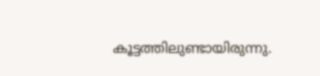കൂട്ടത്തിലുണ്ടായിരുന്നു.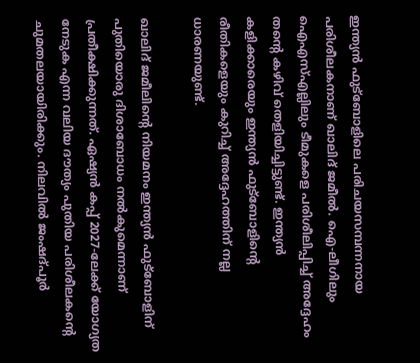ഇന്ത്യൻ ഫുട്ബോളിലെ പരിചയസമ്പന്നനായ പരിശീലകനാണ് ഖാലിദ് ജമീൽ. ഐ-ലീഗിലും ഐഎസ്എല്ലിലും ടീമുകളെ പരിശീലിപ്പിച്ച് അദ്ദേഹം തന്റെ കഴിവ് തെളിയിച്ചിട്ടുണ്ട്. ഇന്ത്യൻ കളിക്കാരെയും ഇന്ത്യൻ ഫുട്ബോളിന്റെ രീതികളെയും കുറിച്ച് അദ്ദേഹത്തിന് നല്ല ധാരണയുണ്ട്.

ഖാലിദ് ജമീലിന്റെ നിയമനം ഇന്ത്യൻ ഫുട്ബോളിന് പുതിയൊരു ദിശാബോധം നൽകുമെന്നാണ് പ്രതീക്ഷിക്കുന്നത്. ഏഷ്യൻ കപ്പ് 2027-ലേക്ക് യോഗ്യത നേടുക എന്ന വലിയ ദൗത്യം പുതിയ പരിശീലകന്റെ ചുമതലയായിരിക്കും. നിലവിൽ ജംഷദ്പൂർ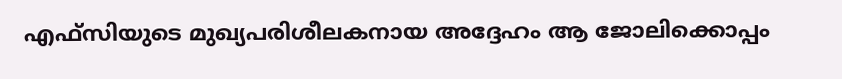എഫ്സിയുടെ മുഖ്യപരിശീലകനായ അദ്ദേഹം ആ ജോലിക്കൊപ്പം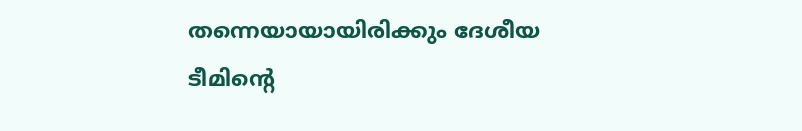തന്നെയായായിരിക്കും ദേശീയ ടീമിന്റെ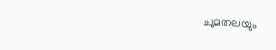ചുമതലയും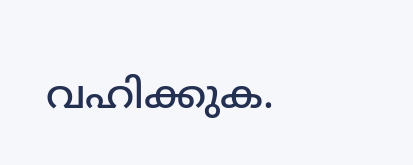വഹിക്കുക.